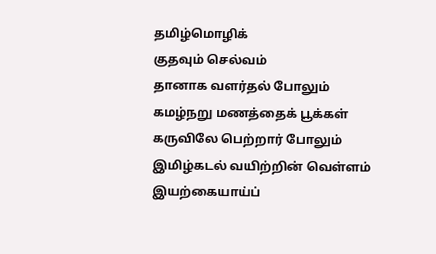தமிழ்மொழிக்
குதவும் செல்வம்
தானாக வளர்தல் போலும்
கமழ்நறு மணத்தைக் பூக்கள்
கருவிலே பெற்றார் போலும்
இமிழ்கடல் வயிற்றின் வெள்ளம்
இயற்கையாய்ப்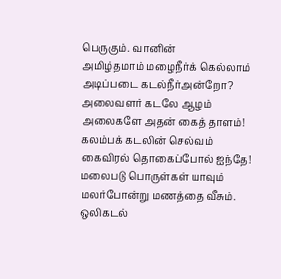பெருகும். வானின்
அமிழ்தமாம் மழைநீர்க் கெல்லாம்
அடிப்படை கடல்நீர்அன்றோ?
அலைவளர் கடலே ஆழம்
அலைகளே அதன் கைத் தாளம்!
கலம்பக் கடலின் செல்வம்
கைவிரல் தொகைப்போல் ஐந்தே!
மலைபடு பொருள்கள் யாவும்
மலர்போன்று மணத்தை வீசும்.
ஒலிகடல்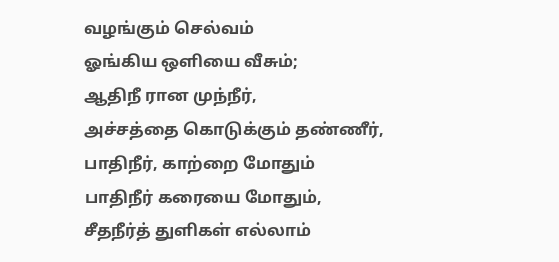வழங்கும் செல்வம்
ஓங்கிய ஒளியை வீசும்;
ஆதிநீ ரான முந்நீர்,
அச்சத்தை கொடுக்கும் தண்ணீர்,
பாதிநீர், காற்றை மோதும்
பாதிநீர் கரையை மோதும்,
சீதநீர்த் துளிகள் எல்லாம்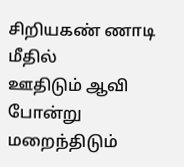சிறியகண் ணாடி மீதில்
ஊதிடும் ஆவி போன்று
மறைந்திடும்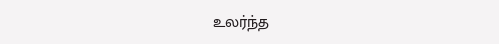உலர்ந்த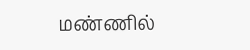மண்ணில்